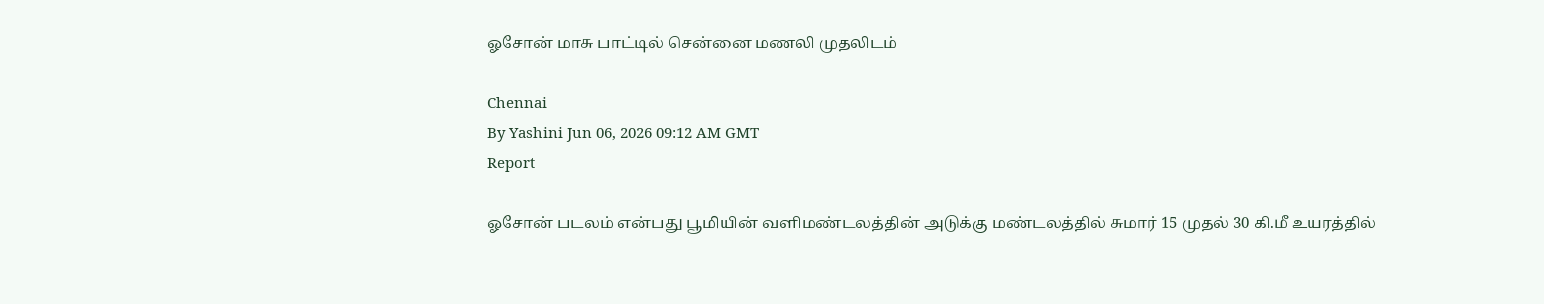ஓசோன் மாசு பாட்டில் சென்னை மணலி முதலிடம்

Chennai
By Yashini Jun 06, 2026 09:12 AM GMT
Report

ஓசோன் படலம் என்பது பூமியின் வளிமண்டலத்தின் அடுக்கு மண்டலத்தில் சுமார் 15 முதல் 30 கி.மீ உயரத்தில்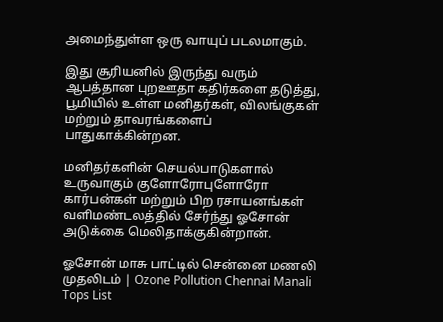அமைந்துள்ள ஒரு வாயுப் படலமாகும்.

இது சூரியனில் இருந்து வரும் ஆபத்தான புறஊதா கதிர்களை தடுத்து, பூமியில் உள்ள மனிதர்கள், விலங்குகள் மற்றும் தாவரங்களைப் பாதுகாக்கின்றன.

மனிதர்களின் செயல்பாடுகளால் உருவாகும் குளோரோபுளோரோ கார்பன்கள் மற்றும் பிற ரசாயனங்கள் வளிமண்டலத்தில் சேர்ந்து ஓசோன் அடுக்கை மெலிதாக்குகின்றான்.

ஓசோன் மாசு பாட்டில் சென்னை மணலி முதலிடம் | Ozone Pollution Chennai Manali Tops List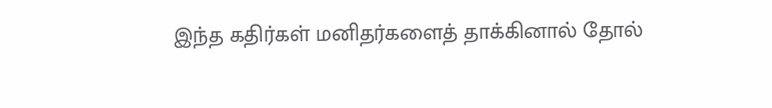இந்த கதிர்கள் மனிதர்களைத் தாக்கினால் தோல்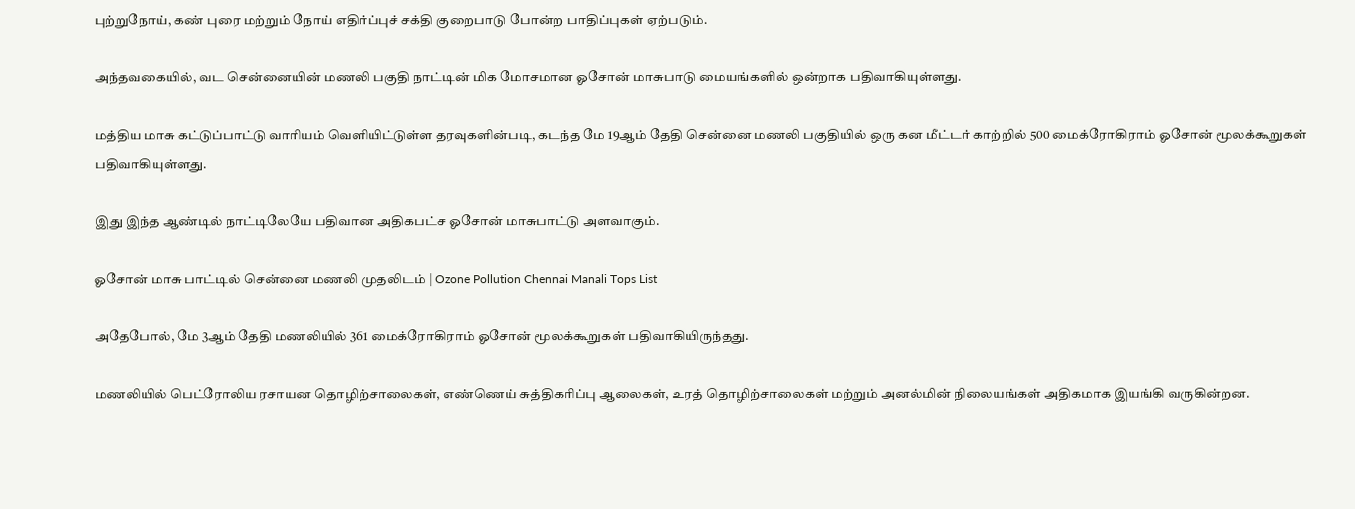புற்றுநோய், கண் புரை மற்றும் நோய் எதிர்ப்புச் சக்தி குறைபாடு போன்ற பாதிப்புகள் ஏற்படும்.

அந்தவகையில், வட சென்னையின் மணலி பகுதி நாட்டின் மிக மோசமான ஓசோன் மாசுபாடு மையங்களில் ஒன்றாக பதிவாகியுள்ளது.

மத்திய மாசு கட்டுப்பாட்டு வாரியம் வெளியிட்டுள்ள தரவுகளின்படி, கடந்த மே 19ஆம் தேதி சென்னை மணலி பகுதியில் ஒரு கன மீட்டர் காற்றில் 500 மைக்ரோகிராம் ஓசோன் மூலக்கூறுகள் பதிவாகியுள்ளது.

இது இந்த ஆண்டில் நாட்டிலேயே பதிவான அதிகபட்ச ஓசோன் மாசுபாட்டு அளவாகும்.

ஓசோன் மாசு பாட்டில் சென்னை மணலி முதலிடம் | Ozone Pollution Chennai Manali Tops List

அதேபோல், மே 3ஆம் தேதி மணலியில் 361 மைக்ரோகிராம் ஓசோன் மூலக்கூறுகள் பதிவாகியிருந்தது.

மணலியில் பெட்ரோலிய ரசாயன தொழிற்சாலைகள், எண்ணெய் சுத்திகரிப்பு ஆலைகள், உரத் தொழிற்சாலைகள் மற்றும் அனல்மின் நிலையங்கள் அதிகமாக இயங்கி வருகின்றன.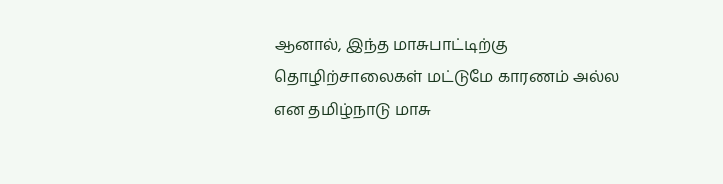ஆனால், இந்த மாசுபாட்டிற்கு தொழிற்சாலைகள் மட்டுமே காரணம் அல்ல என தமிழ்நாடு மாசு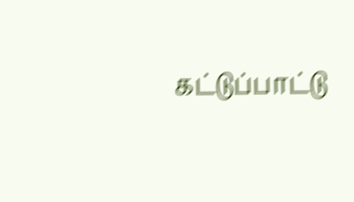கட்டுப்பாட்டு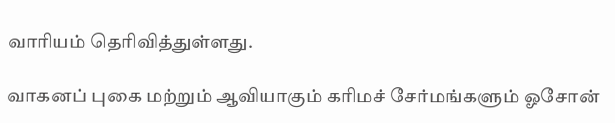வாரியம் தெரிவித்துள்ளது.

வாகனப் புகை மற்றும் ஆவியாகும் கரிமச் சேர்மங்களும் ஓசோன்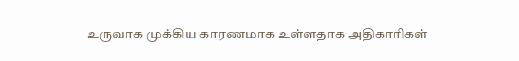உருவாக முக்கிய காரணமாக உள்ளதாக அதிகாரிகள்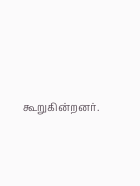கூறுகின்றனர்.